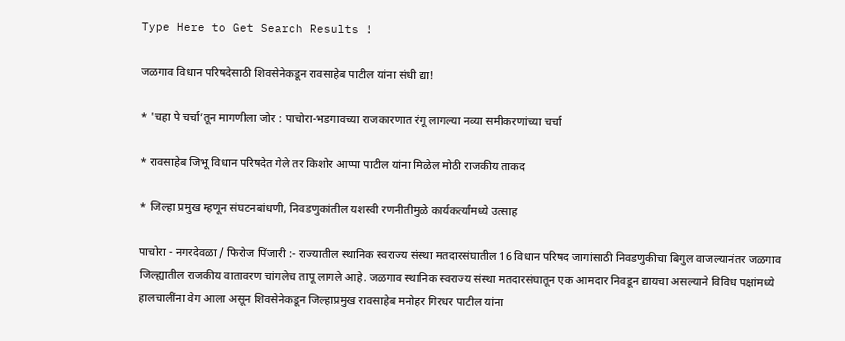Type Here to Get Search Results !

जळगाव विधान परिषदेसाठी शिवसेनेकडून रावसाहेब पाटील यांना संधी द्या!

* 'चहा पे चर्चा’तून मागणीला जोर : पाचोरा-भडगावच्या राजकारणात रंगू लागल्या नव्या समीकरणांच्या चर्चा

* रावसाहेब जिभू विधान परिषदेत गेले तर किशोर आप्पा पाटील यांना मिळेल मोठी राजकीय ताकद

* जिल्हा प्रमुख म्हणून संघटनबांधणी, निवडणुकांतील यशस्वी रणनीतीमुळे कार्यकर्त्यांमध्ये उत्साह

पाचोरा - नगरदेवळा / फिरोज पिंजारी :- राज्यातील स्थानिक स्वराज्य संस्था मतदारसंघातील 16 विधान परिषद जागांसाठी निवडणुकीचा बिगुल वाजल्यानंतर जळगाव जिल्ह्यातील राजकीय वातावरण चांगलेच तापू लागले आहे. जळगाव स्थानिक स्वराज्य संस्था मतदारसंघातून एक आमदार निवडून द्यायचा असल्याने विविध पक्षांमध्ये हालचालींना वेग आला असून शिवसेनेकडून जिल्हाप्रमुख रावसाहेब मनोहर गिरधर पाटील यांना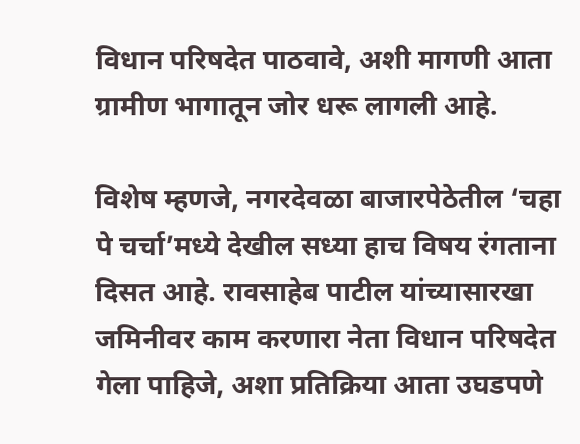विधान परिषदेत पाठवावे, अशी मागणी आता ग्रामीण भागातून जोर धरू लागली आहे.

विशेष म्हणजे, नगरदेवळा बाजारपेठेतील ‘चहा पे चर्चा’मध्ये देखील सध्या हाच विषय रंगताना दिसत आहे. रावसाहेब पाटील यांच्यासारखा जमिनीवर काम करणारा नेता विधान परिषदेत गेला पाहिजे, अशा प्रतिक्रिया आता उघडपणे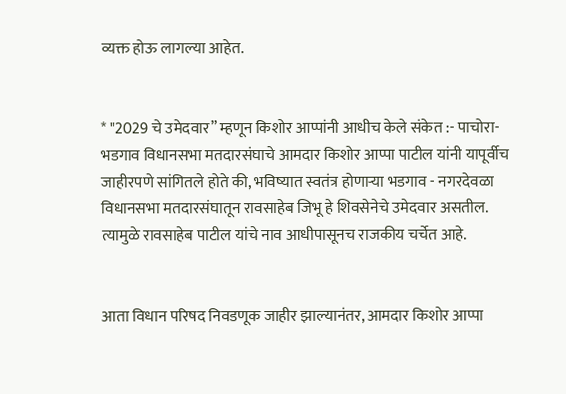व्यक्त होऊ लागल्या आहेत.


* "2029 चे उमेदवार” म्हणून किशोर आप्पांनी आधीच केले संकेत :- पाचोरा-भडगाव विधानसभा मतदारसंघाचे आमदार किशोर आप्पा पाटील यांनी यापूर्वीच जाहीरपणे सांगितले होते की, भविष्यात स्वतंत्र होणाऱ्या भडगाव - नगरदेवळा विधानसभा मतदारसंघातून रावसाहेब जिभू हे शिवसेनेचे उमेदवार असतील. त्यामुळे रावसाहेब पाटील यांचे नाव आधीपासूनच राजकीय चर्चेत आहे.


आता विधान परिषद निवडणूक जाहीर झाल्यानंतर, आमदार किशोर आप्पा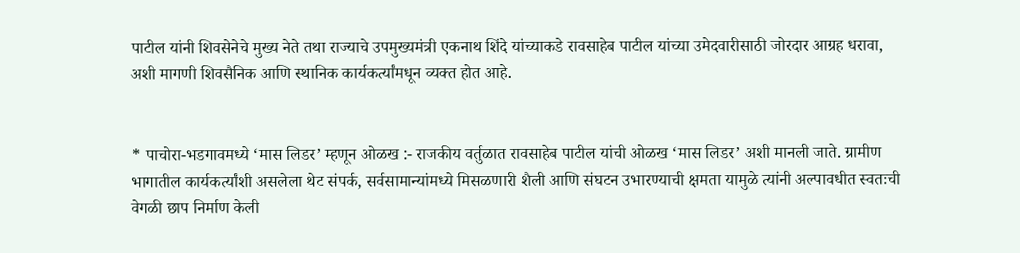पाटील यांनी शिवसेनेचे मुख्य नेते तथा राज्याचे उपमुख्यमंत्री एकनाथ शिंदे यांच्याकडे रावसाहेब पाटील यांच्या उमेदवारीसाठी जोरदार आग्रह धरावा, अशी मागणी शिवसैनिक आणि स्थानिक कार्यकर्त्यांमधून व्यक्त होत आहे.


* पाचोरा-भडगावमध्ये ‘मास लिडर’ म्हणून ओळख :- राजकीय वर्तुळात रावसाहेब पाटील यांची ओळख ‘मास लिडर’ अशी मानली जाते. ग्रामीण भागातील कार्यकर्त्यांशी असलेला थेट संपर्क, सर्वसामान्यांमध्ये मिसळणारी शैली आणि संघटन उभारण्याची क्षमता यामुळे त्यांनी अल्पावधीत स्वतःची वेगळी छाप निर्माण केली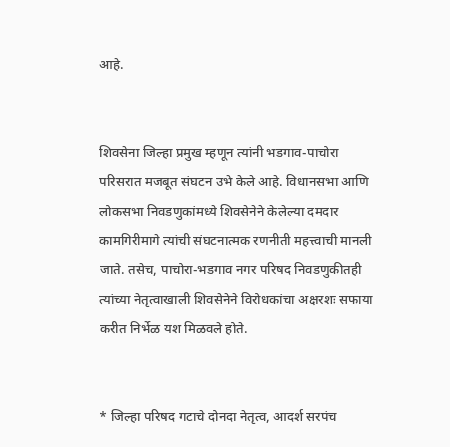आहे.


शिवसेना जिल्हा प्रमुख म्हणून त्यांनी भडगाव-पाचोरा परिसरात मजबूत संघटन उभे केले आहे. विधानसभा आणि लोकसभा निवडणुकांमध्ये शिवसेनेने केलेल्या दमदार कामगिरीमागे त्यांची संघटनात्मक रणनीती महत्त्वाची मानली जाते. तसेच, पाचोरा-भडगाव नगर परिषद निवडणुकीतही त्यांच्या नेतृत्वाखाली शिवसेनेने विरोधकांचा अक्षरशः सफाया करीत निर्भेळ यश मिळवले होते.


* जिल्हा परिषद गटाचे दोनदा नेतृत्व, आदर्श सरपंच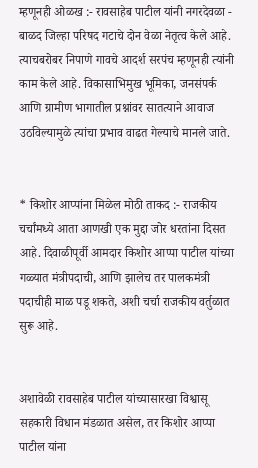म्हणूनही ओळख :- रावसाहेब पाटील यांनी नगरदेवळा - बाळद जिल्हा परिषद गटाचे दोन वेळा नेतृत्व केले आहे. त्याचबरोबर निपाणे गावचे आदर्श सरपंच म्हणूनही त्यांनी काम केले आहे. विकासाभिमुख भूमिका, जनसंपर्क आणि ग्रामीण भागातील प्रश्नांवर सातत्याने आवाज उठविल्यामुळे त्यांचा प्रभाव वाढत गेल्याचे मानले जाते.


* किशोर आप्पांना मिळेल मोठी ताकद :- राजकीय चर्चांमध्ये आता आणखी एक मुद्दा जोर धरतांना दिसत आहे. दिवाळीपूर्वी आमदार किशोर आप्पा पाटील यांच्या गळ्यात मंत्रीपदाची, आणि झालेच तर पालकमंत्री पदाचीही माळ पडू शकते, अशी चर्चा राजकीय वर्तुळात सुरू आहे.


अशावेळी रावसाहेब पाटील यांच्यासारखा विश्वासू सहकारी विधान मंडळात असेल, तर किशोर आप्पा पाटील यांना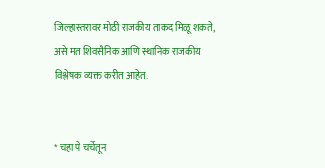जिल्हास्तरावर मोठी राजकीय ताकद मिळू शकते, असे मत शिवसैनिक आणि स्थानिक राजकीय विश्लेषक व्यक्त करीत आहेत.


* चहा पे चर्चेतून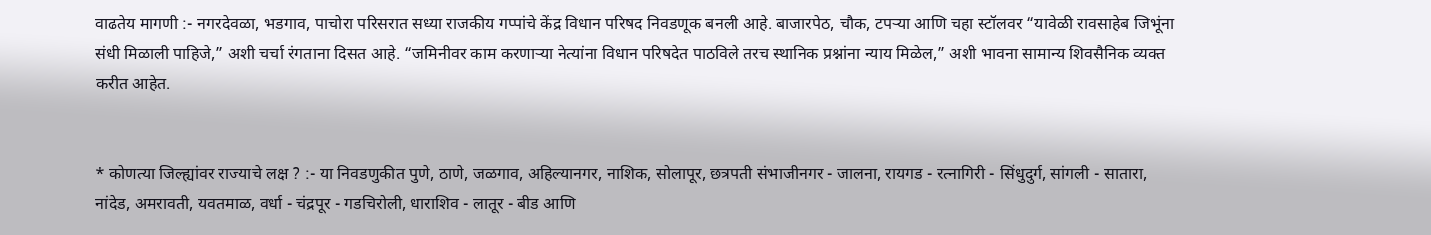वाढतेय मागणी :- नगरदेवळा, भडगाव, पाचोरा परिसरात सध्या राजकीय गप्पांचे केंद्र विधान परिषद निवडणूक बनली आहे. बाजारपेठ, चौक, टपऱ्या आणि चहा स्टॉलवर “यावेळी रावसाहेब जिभूंना संधी मिळाली पाहिजे,” अशी चर्चा रंगताना दिसत आहे. “जमिनीवर काम करणाऱ्या नेत्यांना विधान परिषदेत पाठविले तरच स्थानिक प्रश्नांना न्याय मिळेल,” अशी भावना सामान्य शिवसैनिक व्यक्त करीत आहेत.


* कोणत्या जिल्ह्यांवर राज्याचे लक्ष ? :- या निवडणुकीत पुणे, ठाणे, जळगाव, अहिल्यानगर, नाशिक, सोलापूर, छत्रपती संभाजीनगर - जालना, रायगड - रत्नागिरी - सिंधुदुर्ग, सांगली - सातारा, नांदेड, अमरावती, यवतमाळ, वर्धा - चंद्रपूर - गडचिरोली, धाराशिव - लातूर - बीड आणि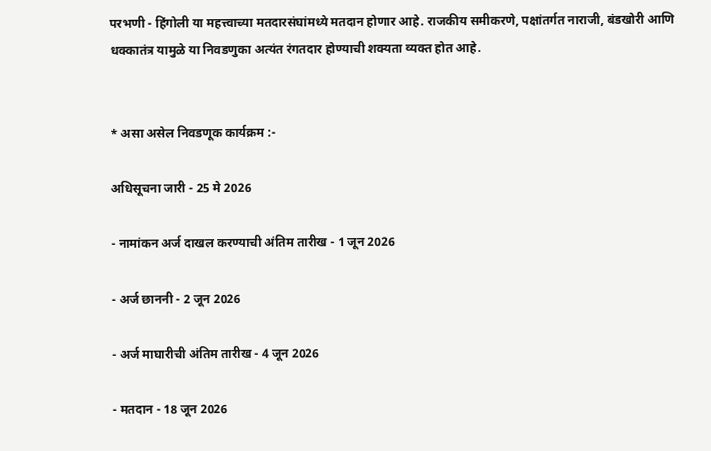परभणी - हिंगोली या महत्त्वाच्या मतदारसंघांमध्ये मतदान होणार आहे. राजकीय समीकरणे, पक्षांतर्गत नाराजी, बंडखोरी आणि धक्कातंत्र यामुळे या निवडणुका अत्यंत रंगतदार होण्याची शक्यता व्यक्त होत आहे.


* असा असेल निवडणूक कार्यक्रम :-

अधिसूचना जारी - 25 मे 2026

- नामांकन अर्ज दाखल करण्याची अंतिम तारीख - 1 जून 2026

- अर्ज छाननी - 2 जून 2026

- अर्ज माघारीची अंतिम तारीख - 4 जून 2026

- मतदान - 18 जून 2026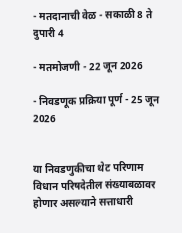- मतदानाची वेळ - सकाळी 8 ते दुपारी 4

- मतमोजणी - 22 जून 2026

- निवडणूक प्रक्रिया पूर्ण - 25 जून 2026


या निवडणुकीचा थेट परिणाम विधान परिषदेतील संख्याबळावर होणार असल्याने सत्ताधारी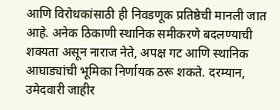आणि विरोधकांसाठी ही निवडणूक प्रतिष्ठेची मानली जात आहे. अनेक ठिकाणी स्थानिक समीकरणे बदलण्याची शक्यता असून नाराज नेते, अपक्ष गट आणि स्थानिक आघाड्यांची भूमिका निर्णायक ठरू शकते. दरम्यान, उमेदवारी जाहीर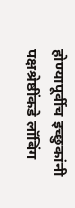होण्यापूर्वीच इच्छुकांनी पक्षश्रेष्ठींकडे लॉबिंग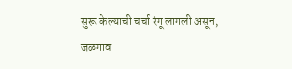सुरू केल्याची चर्चा रंगू लागली असून, जळगाव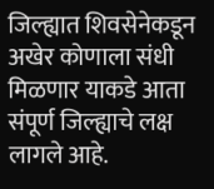जिल्ह्यात शिवसेनेकडून अखेर कोणाला संधी मिळणार याकडे आता संपूर्ण जिल्ह्याचे लक्ष लागले आहे.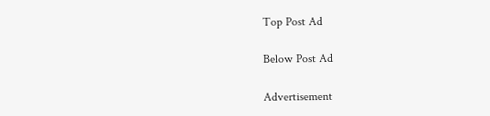Top Post Ad

Below Post Ad

Advertisement